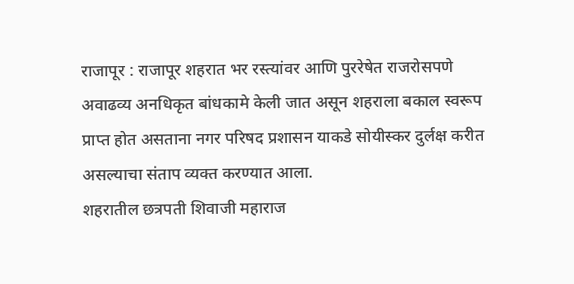राजापूर : राजापूर शहरात भर रस्त्यांवर आणि पुररेषेत राजरोसपणे अवाढव्य अनधिकृत बांधकामे केली जात असून शहराला बकाल स्वरूप प्राप्त होत असताना नगर परिषद प्रशासन याकडे सोयीस्कर दुर्लक्ष करीत असल्याचा संताप व्यक्त करण्यात आला.
शहरातील छत्रपती शिवाजी महाराज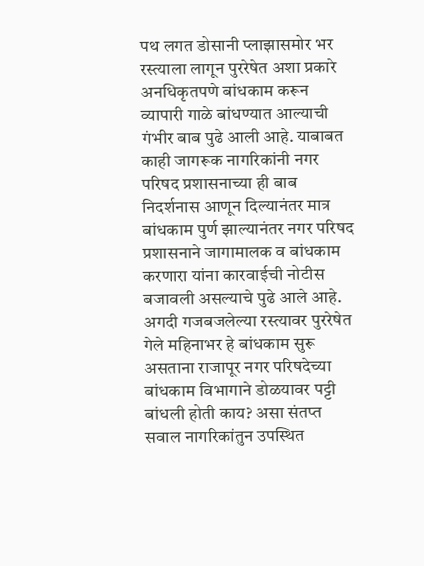पथ लगत डोसानी प्लाझासमोर भर रस्त्याला लागून पुररेषेत अशा प्रकारे अनधिकृतपणे बांधकाम करून व्यापारी गाळे बांधण्यात आल्याची गंभीर बाब पुढे आली आहे. याबाबत काही जागरूक नागरिकांनी नगर परिषद प्रशासनाच्या ही बाब निदर्शनास आणून दिल्यानंतर मात्र बांधकाम पुर्ण झाल्यानंतर नगर परिषद प्रशासनाने जागामालक व बांधकाम करणारा यांना कारवाईची नोटीस बजावली असल्याचे पुढे आले आहे.
अगदी गजबजलेल्या रस्त्यावर पुररेषेत गेले महिनाभर हे बांधकाम सुरू असताना राजापूर नगर परिषदेच्या बांधकाम विभागाने डोळयावर पट्टी बांधली होती काय? असा संतप्त सवाल नागरिकांतुन उपस्थित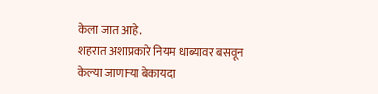केला जात आहे.
शहरात अशाप्रकारे नियम धाब्यावर बसवून केल्या जाणाऱ्या बेकायदा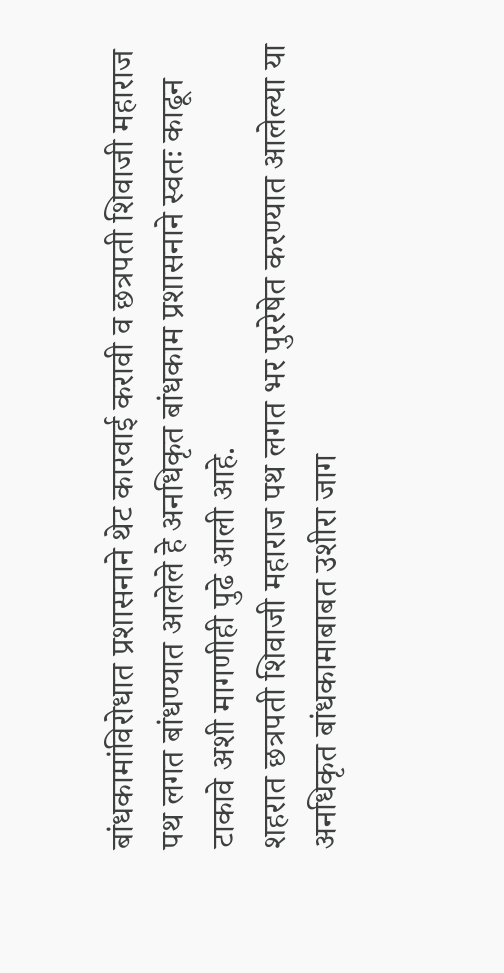बांधकामांविरोधात प्रशासनाने थेट कारवाई करावी व छत्रपती शिवाजी महाराज पथ लगत बांधण्यात आलेले हे अनधिकृत बांधकाम प्रशासनाने स्वतः काढून टाकावे अशी मागणीही पुढे आली आहे.
शहरात छत्रपती शिवाजी महाराज पथ लगत भर पुररेषेत करण्यात आलेल्या या अनधिकृत बांधकामाबाबत उशीरा जाग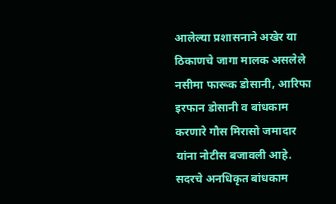आलेल्या प्रशासनाने अखेर या ठिकाणचे जागा मालक असलेले नसीमा फारूक डोसानी, आरिफा इरफान डोसानी व बांधकाम करणारे गौस मिरासो जमादार यांना नोटीस बजावली आहे. सदरचे अनधिकृत बांधकाम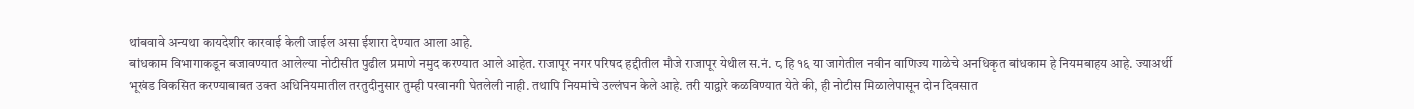थांबवावे अन्यथा कायदेशीर कारवाई केली जाईल असा ईशारा देण्यात आला आहे.
बांधकाम विभागाकडून बजावण्यात आलेल्या नोटीसीत पुढील प्रमाणे नमुद करण्यात आले आहेत. राजापूर नगर परिषद हद्दीतील मौजे राजापूर येथील स.नं. ८ हि १६ या जागेतील नवीन वाणिज्य गाळेचे अनधिकृत बांधकाम हे नियमबाहय आहे. ज्याअर्थी भूखंड विकसित करण्याबाबत उक्त अधिनियमातील तरतुदीनुसार तुम्ही परवानगी घेतलेली नाही. तथापि नियमांचे उल्लंघन केले आहे. तरी याद्वारे कळविण्यात येते की, ही नोटीस मिळालेपासून दोन दिवसात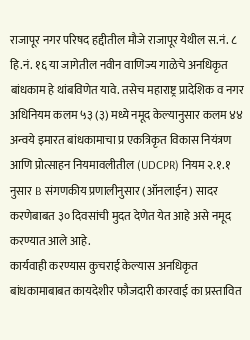राजापूर नगर परिषद हद्दीतील मौजे राजापूर येथील स.नं. ८ हि.नं. १६ या जागेतील नवीन वाणिज्य गाळेचे अनधिकृत बांधकाम हे थांबविणेत यावे. तसेच महाराष्ट्र प्रादेशिक व नगर अधिनियम कलम ५३ (३) मध्ये नमूद केल्यानुसार कलम ४४ अन्वये इमारत बांधकामाचा प्र एकत्रिकृत विकास नियंत्रण आणि प्रोत्साहन नियमावलीतील (UDCPR) नियम २.१.१ नुसार B संगणकीय प्रणालीनुसार (ऑनलाईन) सादर करणेबाबत ३० दिवसांची मुदत देणेत येत आहे असे नमूद करण्यात आले आहे.
कार्यवाही करण्यास कुचराई केल्यास अनधिकृत बांधकामाबाबत कायदेशीर फौजदारी कारवाई का प्रस्तावित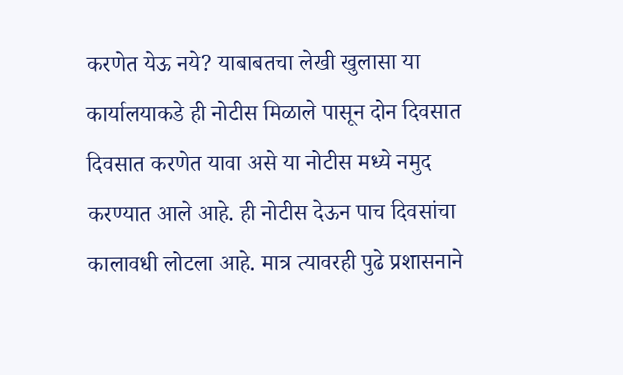करणेत येऊ नये? याबाबतचा लेखी खुलासा या कार्यालयाकडे ही नोटीस मिळाले पासून दोन दिवसात दिवसात करणेत यावा असे या नोटीस मध्ये नमुद करण्यात आले आहे. ही नोटीस देऊन पाच दिवसांचा कालावधी लोटला आहे. मात्र त्यावरही पुढे प्रशासनाने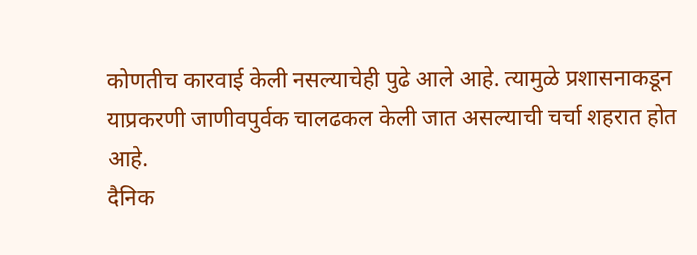कोणतीच कारवाई केली नसल्याचेही पुढे आले आहे. त्यामुळे प्रशासनाकडून याप्रकरणी जाणीवपुर्वक चालढकल केली जात असल्याची चर्चा शहरात होत आहे.
दैनिक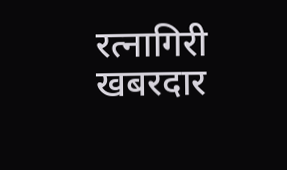रत्नागिरी खबरदार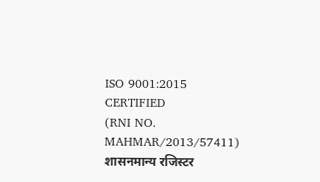ISO 9001:2015 CERTIFIED
(RNI NO. MAHMAR/2013/57411)
शासनमान्य रजिस्टर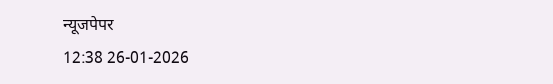न्यूजपेपर
12:38 26-01-2026